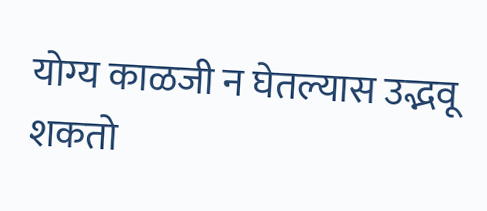योग्य काळजी न घेतल्यास उद्भवू शकतो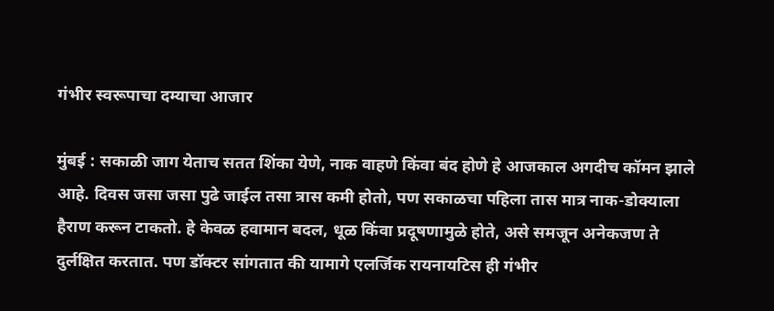गंभीर स्वरूपाचा दम्याचा आजार

मुंबई : सकाळी जाग येताच सतत शिंका येणे, नाक वाहणे किंवा बंद होणे हे आजकाल अगदीच कॉमन झाले आहे. दिवस जसा जसा पुढे जाईल तसा त्रास कमी होतो, पण सकाळचा पहिला तास मात्र नाक-डोक्याला हैराण करून टाकतो. हे केवळ हवामान बदल, धूळ किंवा प्रदूषणामुळे होते, असे समजून अनेकजण ते दुर्लक्षित करतात. पण डॉक्टर सांगतात की यामागे एलर्जिक रायनायटिस ही गंभीर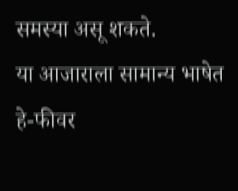समस्या असू शकते.
या आजाराला सामान्य भाषेत हे-फीवर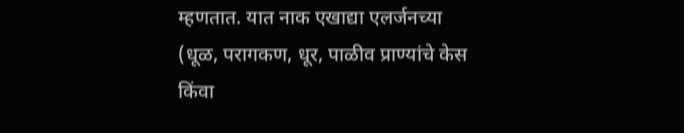म्हणतात. यात नाक एखाद्या एलर्जनच्या (धूळ, परागकण, धूर, पाळीव प्राण्यांचे केस किंवा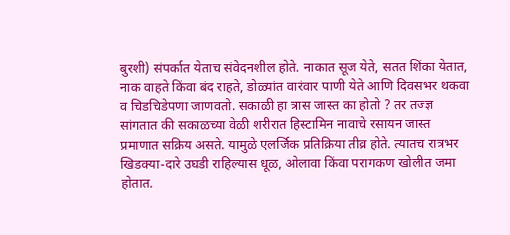बुरशी) संपर्कात येताच संवेदनशील होते. नाकात सूज येते, सतत शिंका येतात, नाक वाहते किंवा बंद राहते, डोळ्यांत वारंवार पाणी येते आणि दिवसभर थकवा व चिडचिडेपणा जाणवतो. सकाळी हा त्रास जास्त का होतो ? तर तज्ज्ञ सांगतात की सकाळच्या वेळी शरीरात हिस्टामिन नावाचे रसायन जास्त प्रमाणात सक्रिय असते. यामुळे एलर्जिक प्रतिक्रिया तीव्र होते. त्यातच रात्रभर खिडक्या-दारे उघडी राहिल्यास धूळ, ओलावा किंवा परागकण खोलीत जमा होतात.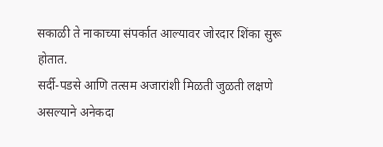सकाळी ते नाकाच्या संपर्कात आल्यावर जोरदार शिंका सुरू होतात.
सर्दी-पडसे आणि तत्सम अजारांशी मिळती जुळती लक्षणे असल्याने अनेकदा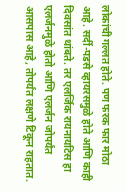लोकांची गल्लत होते. पण फरक फार मोठा आहे. सर्दी-पडसे व्हायरसमुळे होते आणि काही दिवसांत थांबते. तर एलर्जिक रायनायटिस हा एलर्जनमुळे होतो आणि एलर्जन जोपर्यंत आसपास आहे, तोपर्यंत लक्षणे टिकून राहतात.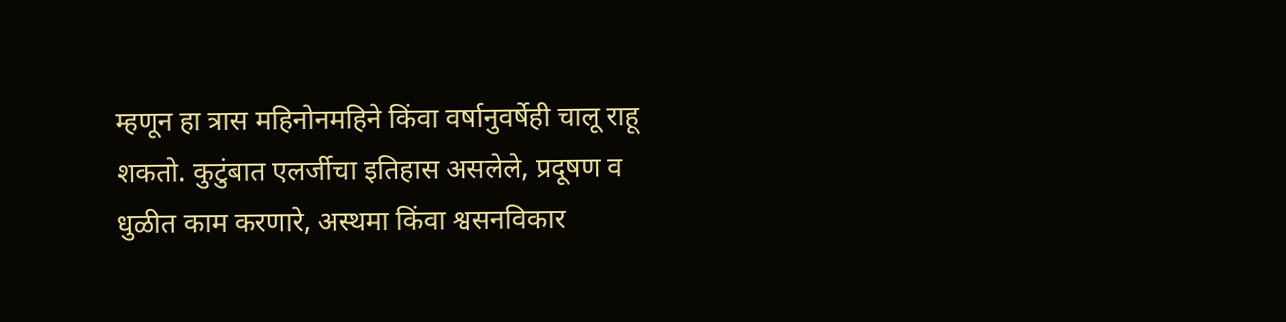म्हणून हा त्रास महिनोनमहिने किंवा वर्षानुवर्षेही चालू राहू शकतो. कुटुंबात एलर्जीचा इतिहास असलेले, प्रदूषण व धुळीत काम करणारे, अस्थमा किंवा श्वसनविकार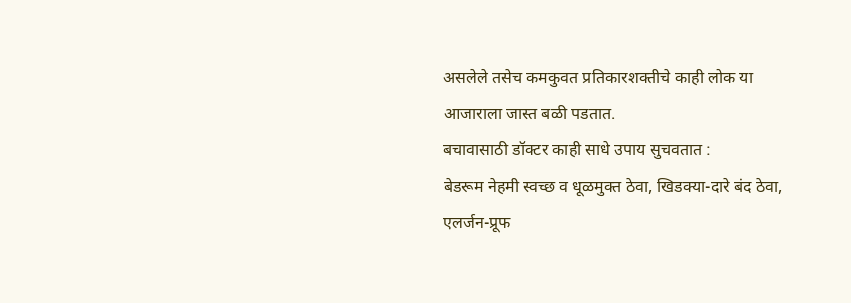असलेले तसेच कमकुवत प्रतिकारशक्तीचे काही लोक या आजाराला जास्त बळी पडतात.
बचावासाठी डॉक्टर काही साधे उपाय सुचवतात :
बेडरूम नेहमी स्वच्छ व धूळमुक्त ठेवा, खिडक्या-दारे बंद ठेवा, एलर्जन-प्रूफ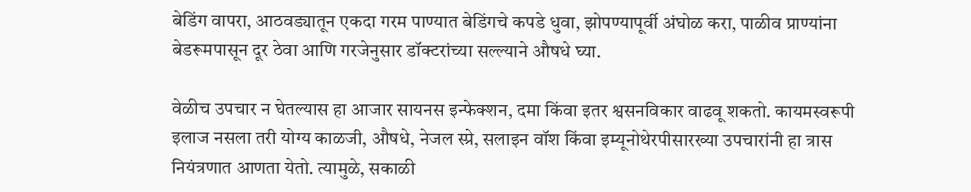बेडिंग वापरा, आठवड्यातून एकदा गरम पाण्यात बेडिंगचे कपडे धुवा, झोपण्यापूर्वी अंघोळ करा, पाळीव प्राण्यांना बेडरूमपासून दूर ठेवा आणि गरजेनुसार डॉक्टरांच्या सल्ल्याने औषधे घ्या.

वेळीच उपचार न घेतल्यास हा आजार सायनस इन्फेक्शन, दमा किंवा इतर श्वसनविकार वाढवू शकतो. कायमस्वरूपी इलाज नसला तरी योग्य काळजी, औषधे, नेजल स्प्रे, सलाइन वॉश किंवा इम्यूनोथेरपीसारख्या उपचारांनी हा त्रास नियंत्रणात आणता येतो. त्यामुळे, सकाळी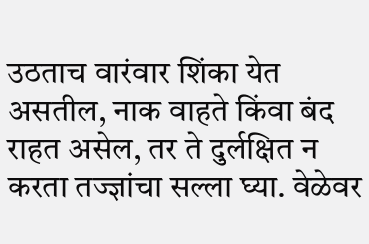उठताच वारंवार शिंका येत असतील, नाक वाहते किंवा बंद राहत असेल, तर ते दुर्लक्षित न करता तज्ज्ञांचा सल्ला घ्या. वेळेवर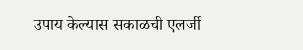उपाय केल्यास सकाळची एलर्जी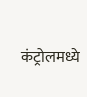कंट्रोलमध्ये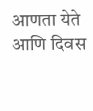आणता येते आणि दिवस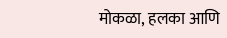मोकळा, हलका आणि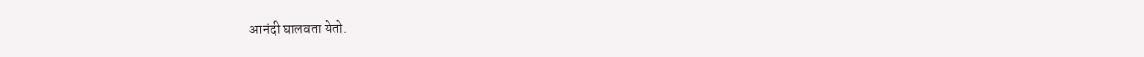आनंदी घालवता येतो.